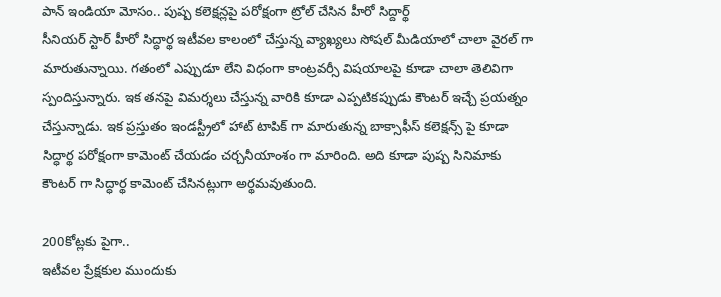పాన్ ఇండియా మోసం.. పుష్ప కలెక్షన్లపై పరోక్షంగా ట్రోల్ చేసిన హీరో సిద్దార్థ్
సీనియర్ స్టార్ హీరో సిద్ధార్థ ఇటీవల కాలంలో చేస్తున్న వ్యాఖ్యలు సోషల్ మీడియాలో చాలా వైరల్ గా మారుతున్నాయి. గతంలో ఎప్పుడూ లేని విధంగా కాంట్రవర్సీ విషయాలపై కూడా చాలా తెలివిగా స్పందిస్తున్నారు. ఇక తనపై విమర్శలు చేస్తున్న వారికి కూడా ఎప్పటికప్పుడు కౌంటర్ ఇచ్చే ప్రయత్నం చేస్తున్నాడు. ఇక ప్రస్తుతం ఇండస్ట్రీలో హాట్ టాపిక్ గా మారుతున్న బాక్సాఫీస్ కలెక్షన్స్ పై కూడా సిద్ధార్థ పరోక్షంగా కామెంట్ చేయడం చర్చనీయాంశం గా మారింది. అది కూడా పుష్ప సినిమాకు కౌంటర్ గా సిద్ధార్థ కామెంట్ చేసినట్లుగా అర్థమవుతుంది.

200కోట్లకు పైగా..
ఇటీవల ప్రేక్షకుల ముందుకు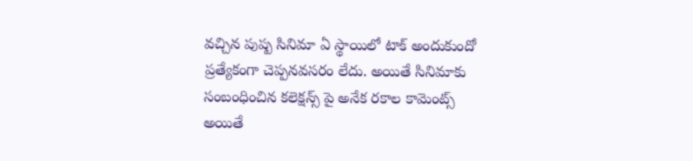వచ్చిన పుష్ప సినిమా ఏ స్థాయిలో టాక్ అందుకుందో ప్రత్యేకంగా చెప్పనవసరం లేదు. అయితే సినిమాకు సంబంధించిన కలెక్షన్స్ పై అనేక రకాల కామెంట్స్ అయితే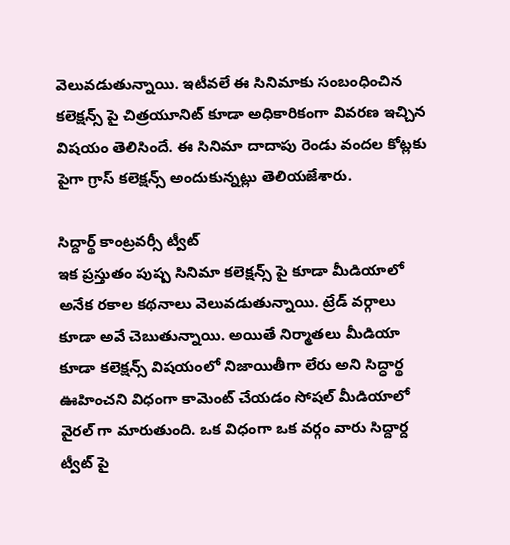వెలువడుతున్నాయి. ఇటీవలే ఈ సినిమాకు సంబంధించిన కలెక్షన్స్ పై చిత్రయూనిట్ కూడా అధికారికంగా వివరణ ఇచ్చిన విషయం తెలిసిందే. ఈ సినిమా దాదాపు రెండు వందల కోట్లకు పైగా గ్రాస్ కలెక్షన్స్ అందుకున్నట్లు తెలియజేశారు.

సిద్దార్థ్ కాంట్రవర్సీ ట్వీట్
ఇక ప్రస్తుతం పుష్ప సినిమా కలెక్షన్స్ పై కూడా మీడియాలో అనేక రకాల కథనాలు వెలువడుతున్నాయి. ట్రేడ్ వర్గాలు కూడా అవే చెబుతున్నాయి. అయితే నిర్మాతలు మీడియా కూడా కలెక్షన్స్ విషయంలో నిజాయితీగా లేరు అని సిద్ధార్థ ఊహించని విధంగా కామెంట్ చేయడం సోషల్ మీడియాలో వైరల్ గా మారుతుంది. ఒక విధంగా ఒక వర్గం వారు సిద్దార్ద ట్వీట్ పై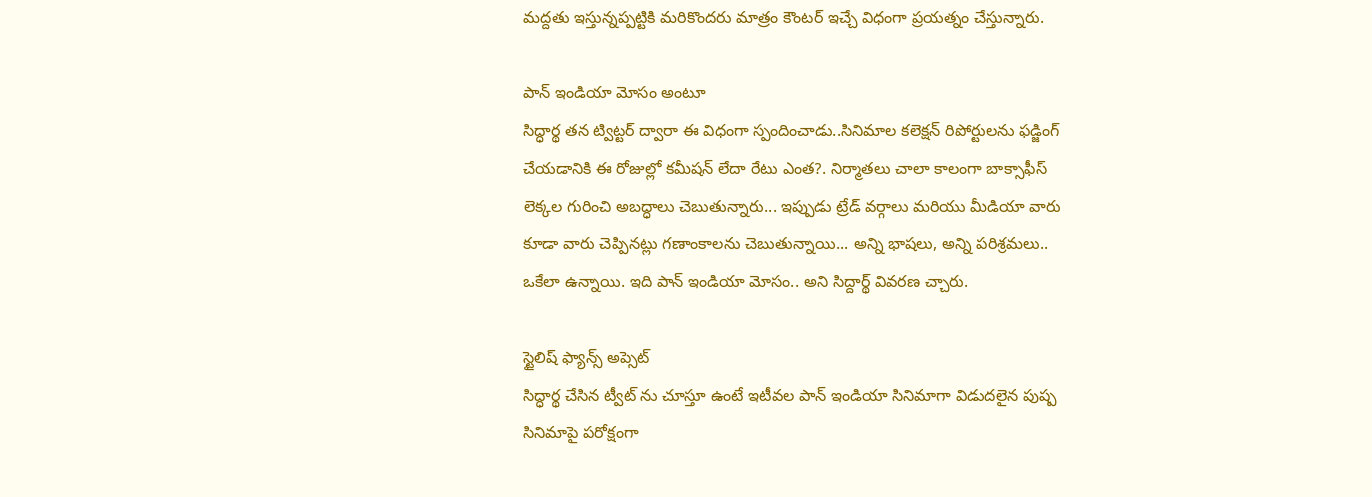మద్దతు ఇస్తున్నప్పట్టికి మరికొందరు మాత్రం కౌంటర్ ఇచ్చే విధంగా ప్రయత్నం చేస్తున్నారు.

పాన్ ఇండియా మోసం అంటూ
సిద్ధార్థ తన ట్విట్టర్ ద్వారా ఈ విధంగా స్పందించాడు..సినిమాల కలెక్షన్ రిపోర్టులను ఫడ్జింగ్ చేయడానికి ఈ రోజుల్లో కమీషన్ లేదా రేటు ఎంత?. నిర్మాతలు చాలా కాలంగా బాక్సాఫీస్ లెక్కల గురించి అబద్ధాలు చెబుతున్నారు... ఇప్పుడు ట్రేడ్ వర్గాలు మరియు మీడియా వారు కూడా వారు చెప్పినట్లు గణాంకాలను చెబుతున్నాయి... అన్ని భాషలు, అన్ని పరిశ్రమలు.. ఒకేలా ఉన్నాయి. ఇది పాన్ ఇండియా మోసం.. అని సిద్దార్థ్ వివరణ చ్చారు.

స్టైలిష్ ఫ్యాన్స్ అప్సెట్
సిద్ధార్థ చేసిన ట్వీట్ ను చూస్తూ ఉంటే ఇటీవల పాన్ ఇండియా సినిమాగా విడుదలైన పుష్ప సినిమాపై పరోక్షంగా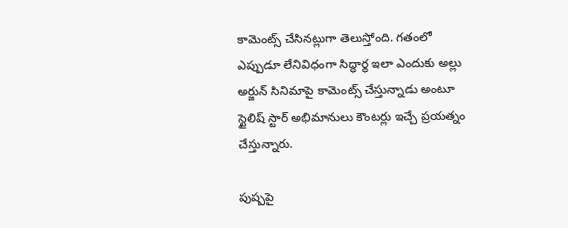కామెంట్స్ చేసినట్లుగా తెలుస్తోంది. గతంలో ఎప్పుడూ లేనివిధంగా సిద్ధార్థ ఇలా ఎందుకు అల్లు అర్జున్ సినిమాపై కామెంట్స్ చేస్తున్నాడు అంటూ స్టైలిష్ స్టార్ అభిమానులు కౌంటర్లు ఇచ్చే ప్రయత్నం చేస్తున్నారు.

పుష్పపై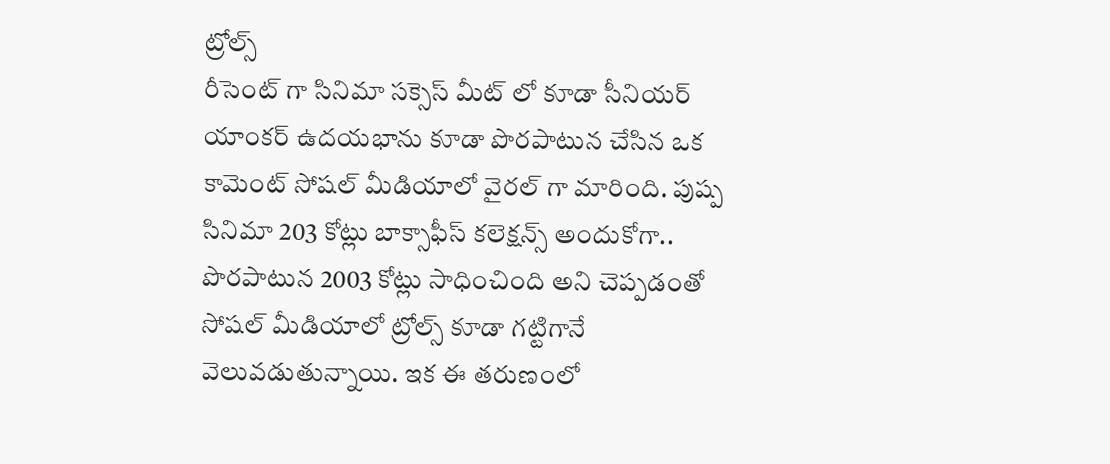ట్రోల్స్
రీసెంట్ గా సినిమా సక్సెస్ మీట్ లో కూడా సీనియర్ యాంకర్ ఉదయభాను కూడా పొరపాటున చేసిన ఒక కామెంట్ సోషల్ మీడియాలో వైరల్ గా మారింది. పుష్ప సినిమా 203 కోట్లు బాక్సాఫీస్ కలెక్షన్స్ అందుకోగా.. పొరపాటున 2003 కోట్లు సాధించింది అని చెప్పడంతో సోషల్ మీడియాలో ట్రోల్స్ కూడా గట్టిగానే వెలువడుతున్నాయి. ఇక ఈ తరుణంలో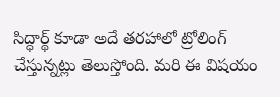సిద్ధార్థ్ కూడా అదే తరహాలో ట్రోలింగ్ చేస్తున్నట్లు తెలుస్తోంది. మరి ఈ విషయం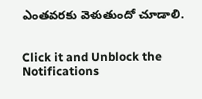ఎంతవరకు వెళుతుందో చూడాలి.


Click it and Unblock the Notifications